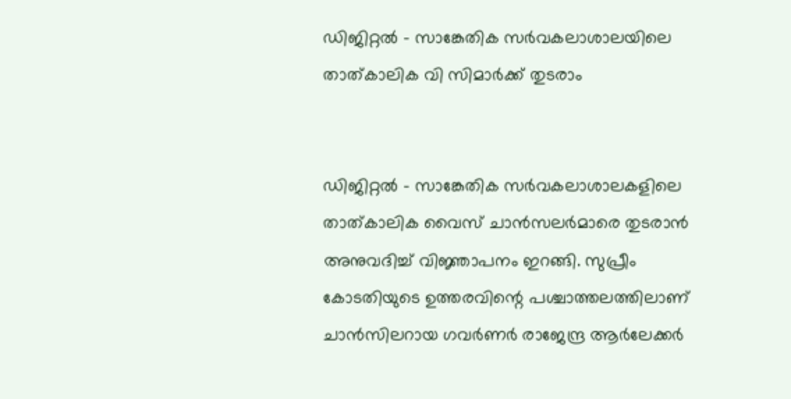ഡിജിറ്റല്‍ – സാങ്കേതിക സര്‍വകലാശാലയിലെ താത്കാലിക വി സിമാര്‍ക്ക് തുടരാം


ഡിജിറ്റല്‍ – സാങ്കേതിക സര്‍വകലാശാലകളിലെ താത്കാലിക വൈസ് ചാന്‍സലര്‍മാരെ തുടരാന്‍ അനുവദിച്ച് വിജ്ഞാപനം ഇറങ്ങി. സുപ്രീം കോടതിയുടെ ഉത്തരവിന്റെ പശ്ചാത്തലത്തിലാണ് ചാന്‍സിലറായ ഗവര്‍ണര്‍ രാജേന്ദ്ര ആര്‍ലേക്കര്‍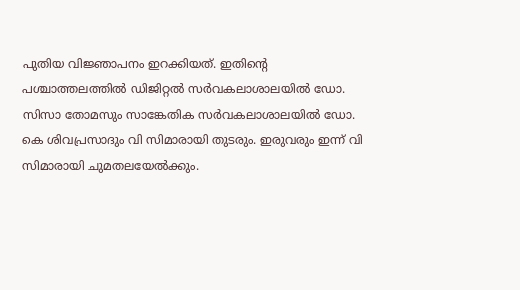പുതിയ വിജ്ഞാപനം ഇറക്കിയത്. ഇതിന്റെ പശ്ചാത്തലത്തില്‍ ഡിജിറ്റല്‍ സര്‍വകലാശാലയില്‍ ഡോ. സിസാ തോമസും സാങ്കേതിക സര്‍വകലാശാലയില്‍ ഡോ. കെ ശിവപ്രസാദും വി സിമാരായി തുടരും. ഇരുവരും ഇന്ന് വി സിമാരായി ചുമതലയേല്‍ക്കും.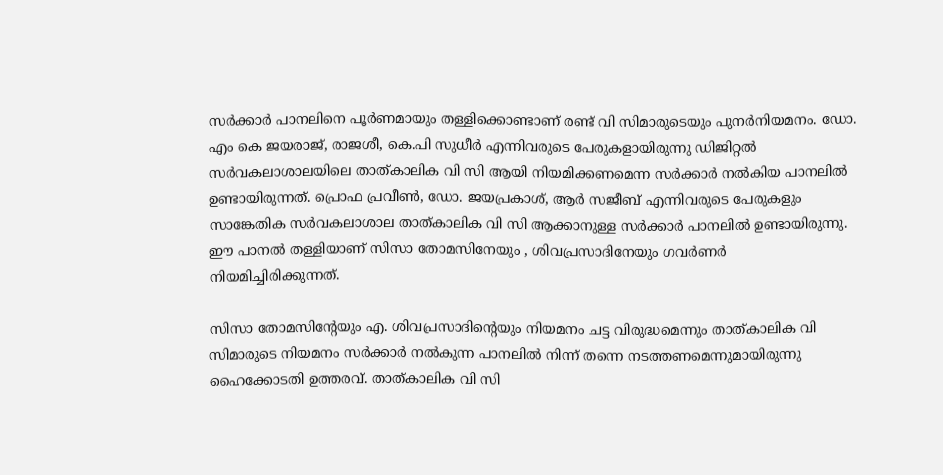സര്‍ക്കാര്‍ പാനലിനെ പൂര്‍ണമായും തള്ളിക്കൊണ്ടാണ് രണ്ട് വി സിമാരുടെയും പുനര്‍നിയമനം. ഡോ. എം കെ ജയരാജ്, രാജശീ, കെ.പി സുധീര്‍ എന്നിവരുടെ പേരുകളായിരുന്നു ഡിജിറ്റല്‍ സര്‍വകലാശാലയിലെ താത്കാലിക വി സി ആയി നിയമിക്കണമെന്ന സര്‍ക്കാര്‍ നല്‍കിയ പാനലില്‍ ഉണ്ടായിരുന്നത്. പ്രൊഫ പ്രവീണ്‍, ഡോ. ജയപ്രകാശ്, ആര്‍ സജീബ് എന്നിവരുടെ പേരുകളും സാങ്കേതിക സര്‍വകലാശാല താത്കാലിക വി സി ആക്കാനുള്ള സര്‍ക്കാര്‍ പാനലില്‍ ഉണ്ടായിരുന്നു. ഈ പാനല്‍ തള്ളിയാണ് സിസാ തോമസിനേയും , ശിവപ്രസാദിനേയും ഗവര്‍ണര്‍ നിയമിച്ചിരിക്കുന്നത്.

സിസാ തോമസിന്റേയും എ. ശിവപ്രസാദിന്റെയും നിയമനം ചട്ട വിരുദ്ധമെന്നും താത്കാലിക വി സിമാരുടെ നിയമനം സര്‍ക്കാര്‍ നല്‍കുന്ന പാനലില്‍ നിന്ന് തന്നെ നടത്തണമെന്നുമായിരുന്നു ഹൈക്കോടതി ഉത്തരവ്. താത്കാലിക വി സി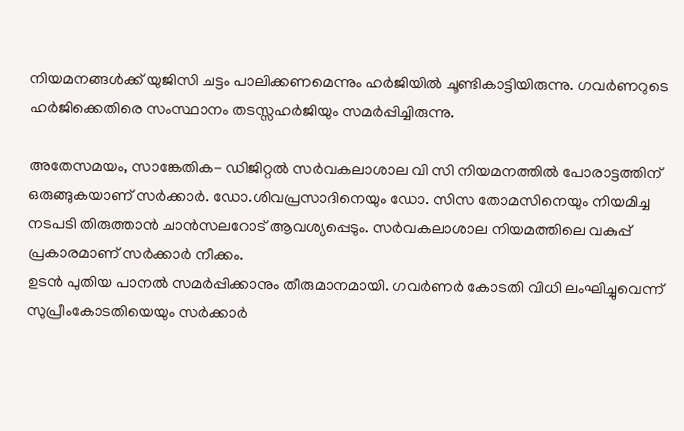നിയമനങ്ങള്‍ക്ക് യുജിസി ചട്ടം പാലിക്കണമെന്നും ഹര്‍ജിയില്‍ ചൂണ്ടികാട്ടിയിരുന്നു. ഗവര്‍ണറുടെ ഹര്‍ജിക്കെതിരെ സംസ്ഥാനം തടസ്സഹര്‍ജിയും സമര്‍പ്പിച്ചിരുന്നു.

അതേസമയം, സാങ്കേതിക- ഡിജിറ്റല്‍ സര്‍വകലാശാല വി സി നിയമനത്തില്‍ പോരാട്ടത്തിന് ഒരുങ്ങുകയാണ് സര്‍ക്കാര്‍. ഡോ.ശിവപ്രസാദിനെയും ഡോ. സിസ തോമസിനെയും നിയമിച്ച നടപടി തിരുത്താന്‍ ചാന്‍സലറോട് ആവശ്യപ്പെടും. സര്‍വകലാശാല നിയമത്തിലെ വകുപ്പ് പ്രകാരമാണ് സര്‍ക്കാര്‍ നീക്കം.
ഉടന്‍ പുതിയ പാനല്‍ സമര്‍പ്പിക്കാനും തീരുമാനമായി. ഗവര്‍ണര്‍ കോടതി വിധി ലംഘിച്ചുവെന്ന് സുപ്രീംകോടതിയെയും സര്‍ക്കാര്‍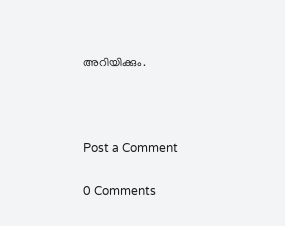അറിയിക്കും.



Post a Comment

0 Comments